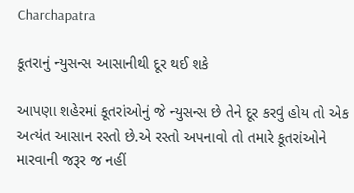Charchapatra

કૂતરાનું ન્યુસન્સ આસાનીથી દૂર થઈ શકે

આપણા શહેરમાં કૂતરાંઓનું જે ન્યુસન્સ છે તેને દૂર કરવું હોય તો એક અત્યંત આસાન રસ્તો છે.એ રસ્તો અપનાવો તો તમારે કૂતરાંઓને મારવાની જરૂર જ નહીં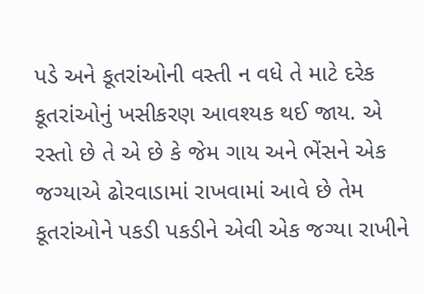પડે અને કૂતરાંઓની વસ્તી ન વધે તે માટે દરેક કૂતરાંઓનું ખસીકરણ આવશ્યક થઈ જાય. એ રસ્તો છે તે એ છે કે જેમ ગાય અને ભેંસને એક જગ્યાએ ઢોરવાડામાં રાખવામાં આવે છે તેમ કૂતરાંઓને પકડી પકડીને એવી એક જગ્યા રાખીને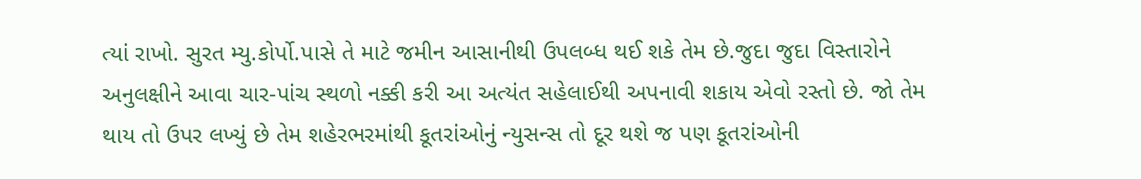ત્યાં રાખો. સુરત મ્યુ.કોર્પો.પાસે તે માટે જમીન આસાનીથી ઉપલબ્ધ થઈ શકે તેમ છે.જુદા જુદા વિસ્તારોને અનુલક્ષીને આવા ચાર-પાંચ સ્થળો નક્કી કરી આ અત્યંત સહેલાઈથી અપનાવી શકાય એવો રસ્તો છે. જો તેમ થાય તો ઉપર લખ્યું છે તેમ શહેરભરમાંથી કૂતરાંઓનું ન્યુસન્સ તો દૂર થશે જ પણ કૂતરાંઓની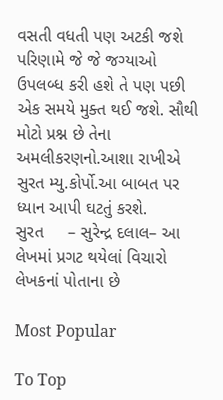વસતી વધતી પણ અટકી જશે પરિણામે જે જે જગ્યાઓ ઉપલબ્ધ કરી હશે તે પણ પછી એક સમયે મુક્ત થઈ જશે. સૌથી મોટો પ્રશ્ન છે તેના અમલીકરણનો.આશા રાખીએ સુરત મ્યુ.કોર્પો.આ બાબત પર ધ્યાન આપી ઘટતું કરશે.
સુરત     – સુરેન્દ્ર દલાલ– આ લેખમાં પ્રગટ થયેલાં વિચારો લેખકનાં પોતાના છે

Most Popular

To Top